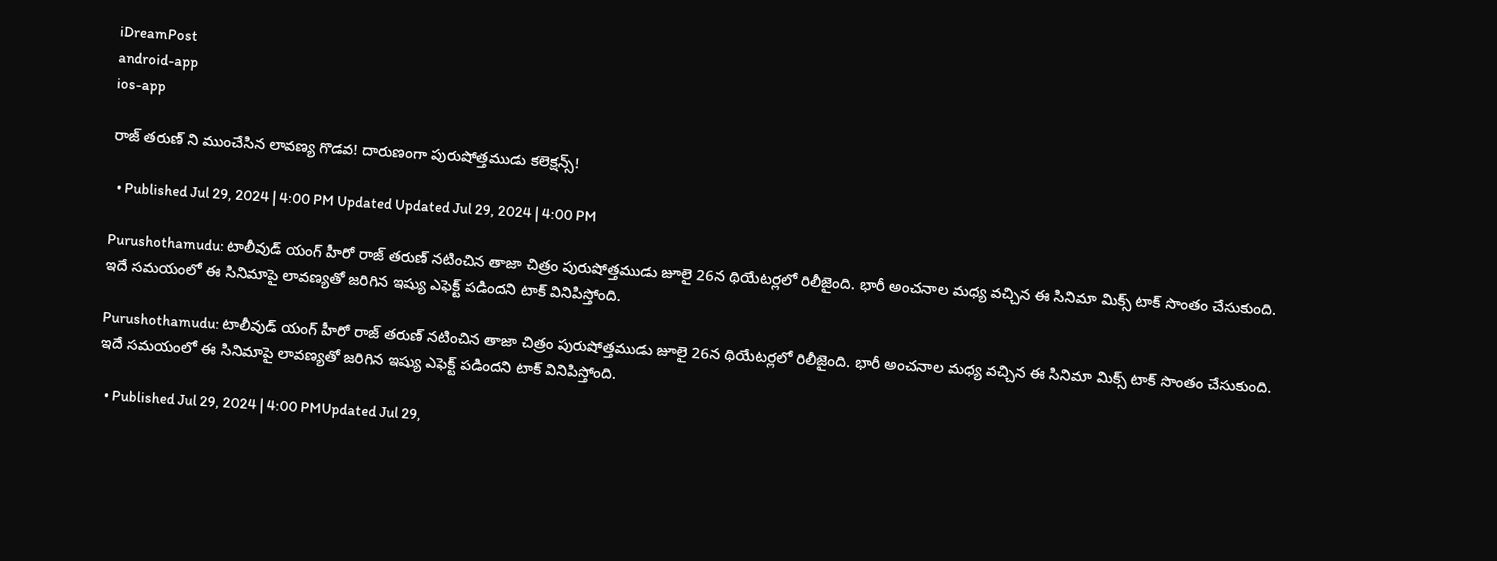iDreamPost
android-app
ios-app

రాజ్ తరుణ్ ని ముంచేసిన లావణ్య గొడవ! దారుణంగా పురుషోత్తముడు కలెక్షన్స్!

  • Published Jul 29, 2024 | 4:00 PM Updated Updated Jul 29, 2024 | 4:00 PM

Purushothamudu: టాలీవుడ్ యంగ్ హీరో రాజ్ తరుణ్ నటించిన తాజా చిత్రం పురుషోత్తముడు జూలై 26న థియేటర్లలో రిలీజైంది. భారీ అంచనాల మధ్య వచ్చిన ఈ సినిమా మిక్స్ టాక్ సొంతం చేసుకుంది. ఇదే సమయంలో ఈ సినిమాపై లావణ్యతో జరిగిన ఇష్యు ఎఫెక్ట్ పడిందని టాక్ వినిపిస్తోంది.

Purushothamudu: టాలీవుడ్ యంగ్ హీరో రాజ్ తరుణ్ నటించిన తాజా చిత్రం పురుషోత్తముడు జూలై 26న థియేటర్లలో రిలీజైంది. భారీ అంచనాల మధ్య వచ్చిన ఈ సినిమా మిక్స్ టాక్ సొంతం చేసుకుంది. ఇదే సమయంలో ఈ సినిమాపై లావణ్యతో జరిగిన ఇష్యు ఎఫెక్ట్ పడిందని టాక్ వినిపిస్తోంది.

  • Published Jul 29, 2024 | 4:00 PMUpdated Jul 29,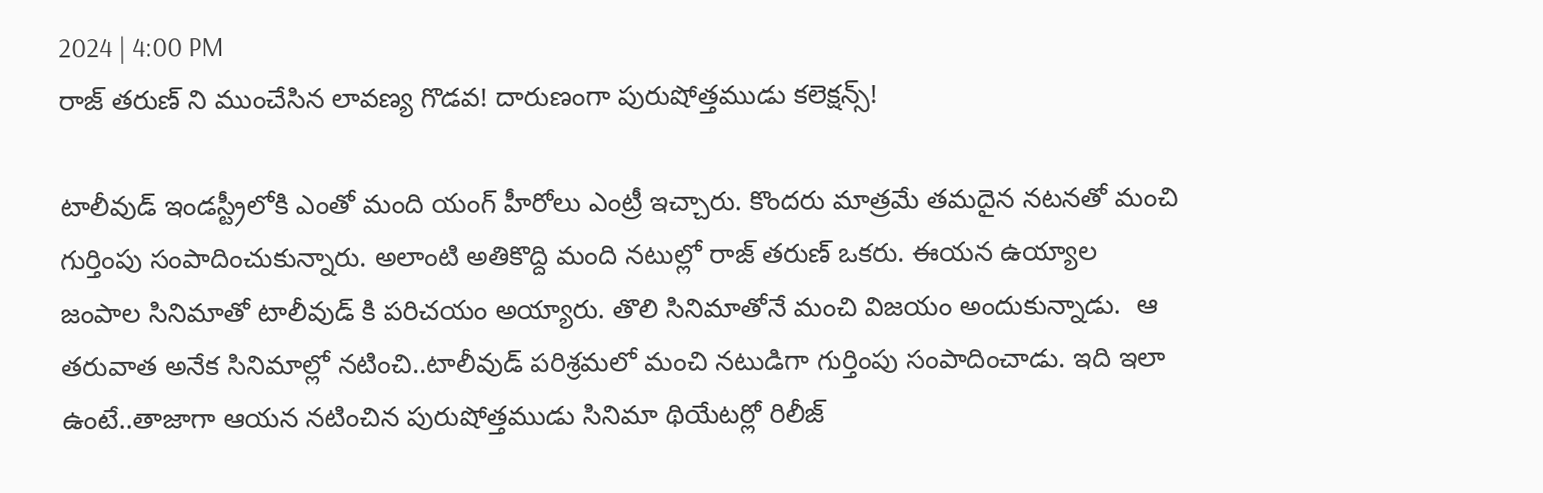2024 | 4:00 PM
రాజ్ తరుణ్ ని ముంచేసిన లావణ్య గొడవ! దారుణంగా పురుషోత్తముడు కలెక్షన్స్!

టాలీవుడ్ ఇండస్ట్రీలోకి ఎంతో మంది యంగ్ హీరోలు ఎంట్రీ ఇచ్చారు. కొందరు మాత్రమే తమదైన నటనతో మంచి గుర్తింపు సంపాదించుకున్నారు. అలాంటి అతికొద్ది మంది నటుల్లో రాజ్ తరుణ్ ఒకరు. ఈయన ఉయ్యాల జంపాల సినిమాతో టాలీవుడ్ కి పరిచయం అయ్యారు. తొలి సినిమాతోనే మంచి విజయం అందుకున్నాడు.  ఆ తరువాత అనేక సినిమాల్లో నటించి..టాలీవుడ్ పరిశ్రమలో మంచి నటుడిగా గుర్తింపు సంపాదించాడు. ఇది ఇలా ఉంటే..తాజాగా ఆయన నటించిన పురుషోత్తముడు సినిమా థియేటర్లో రిలీజ్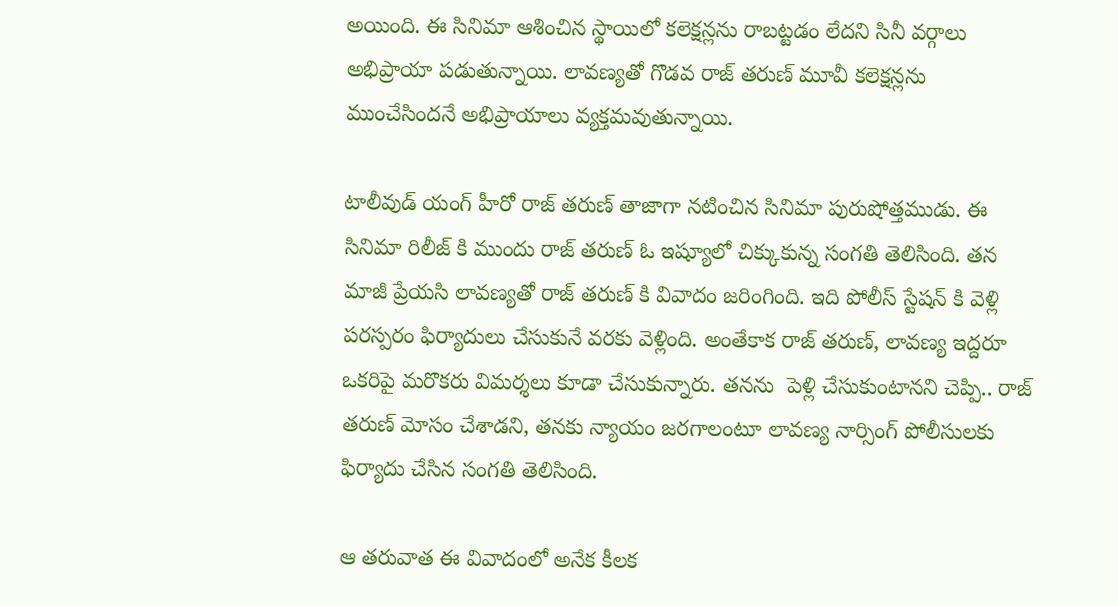అయింది. ఈ సినిమా ఆశించిన స్థాయిలో కలెక్షన్లను రాబట్టడం లేదని సినీ వర్గాలు అభిప్రాయా పడుతున్నాయి. లావణ్యతో గొడవ రాజ్ తరుణ్ మూవీ కలెక్షన్లను ముంచేసిందనే అభిప్రాయాలు వ్యక్తమవుతున్నాయి.

టాలీవుడ్ యంగ్ హీరో రాజ్ తరుణ్ తాజాగా నటించిన సినిమా పురుషోత్తముడు. ఈ సినిమా రిలీజ్ కి ముందు రాజ్ తరుణ్ ఓ ఇష్యూలో చిక్కుకున్న సంగతి తెలిసింది. తన మాజీ ప్రేయసి లావణ్యతో రాజ్ తరుణ్ కి వివాదం జరింగింది. ఇది పోలీస్ స్టేషన్ కి వెళ్లి పరస్పరం ఫిర్యాదులు చేసుకునే వరకు వెళ్లింది. అంతేకాక రాజ్ తరుణ్, లావణ్య ఇద్దరూ ఒకరిపై మరొకరు విమర్శలు కూడా చేసుకున్నారు. తనను  పెళ్లి చేసుకుంటానని చెప్పి.. రాజ్ తరుణ్ మోసం చేశాడని, తనకు న్యాయం జరగాలంటూ లావణ్య నార్సింగ్ పోలీసులకు ఫిర్యాదు చేసిన సంగతి తెలిసింది.

ఆ తరువాత ఈ వివాదంలో అనేక కీలక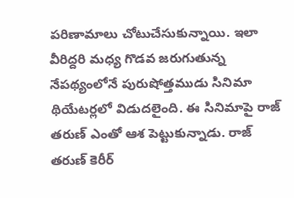పరిణామాలు చోటుచేసుకున్నాయి. ఇలా వీరిద్దరి మధ్య గొడవ జరుగుతున్న నేపథ్యంలోనే పురుషోత్తముడు సినిమా థియేటర్లలో విడుదలైంది. ఈ సినిమాపై రాజ్ తరుణ్ ఎంతో ఆశ పెట్టుకున్నాడు. రాజ్ తరుణ్ కెరీర్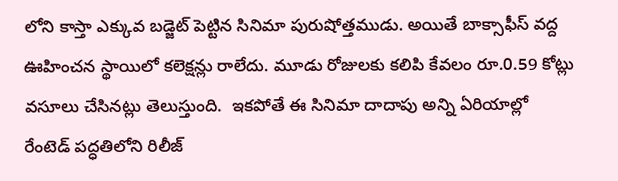లోని కాస్తా ఎక్కువ బడ్జెట్ పెట్టిన సినిమా పురుషోత్తముడు. అయితే బాక్సాఫీస్ వద్ద ఊహించన స్థాయిలో కలెక్షన్లు రాలేదు. మూడు రోజులకు కలిపి కేవలం రూ.0.59 కోట్లు వసూలు చేసినట్లు తెలుస్తుంది.  ఇకపోతే ఈ సినిమా దాదాపు అన్ని ఏరియాల్లో రేంటెడ్ పద్ధతిలోని రిలీజ్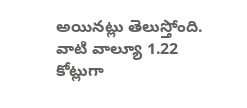అయినట్లు తెలుస్తోంది. వాటి వాల్యూ 1.22 కోట్లుగా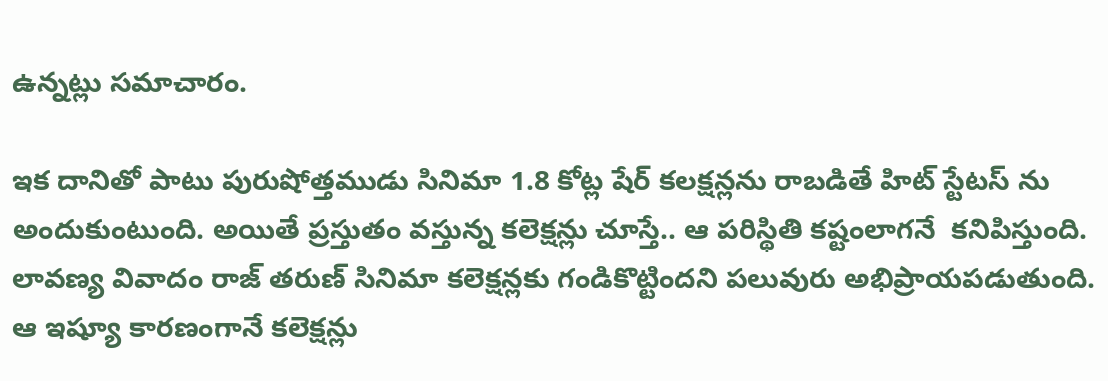ఉన్నట్లు సమాచారం.

ఇక దానితో పాటు పురుషోత్తముడు సినిమా 1.8 కోట్ల షేర్ కలక్షన్లను రాబడితే హిట్ స్టేటస్ ను అందుకుంటుంది. అయితే ప్రస్తుతం వస్తున్న కలెక్షన్లు చూస్తే.. ఆ పరిస్థితి కష్టంలాగనే  కనిపిస్తుంది. లావణ్య వివాదం రాజ్ తరుణ్ సినిమా కలెక్షన్లకు గండికొట్టిందని పలువురు అభిప్రాయపడుతుంది. ఆ ఇష్యూ కారణంగానే కలెక్షన్లు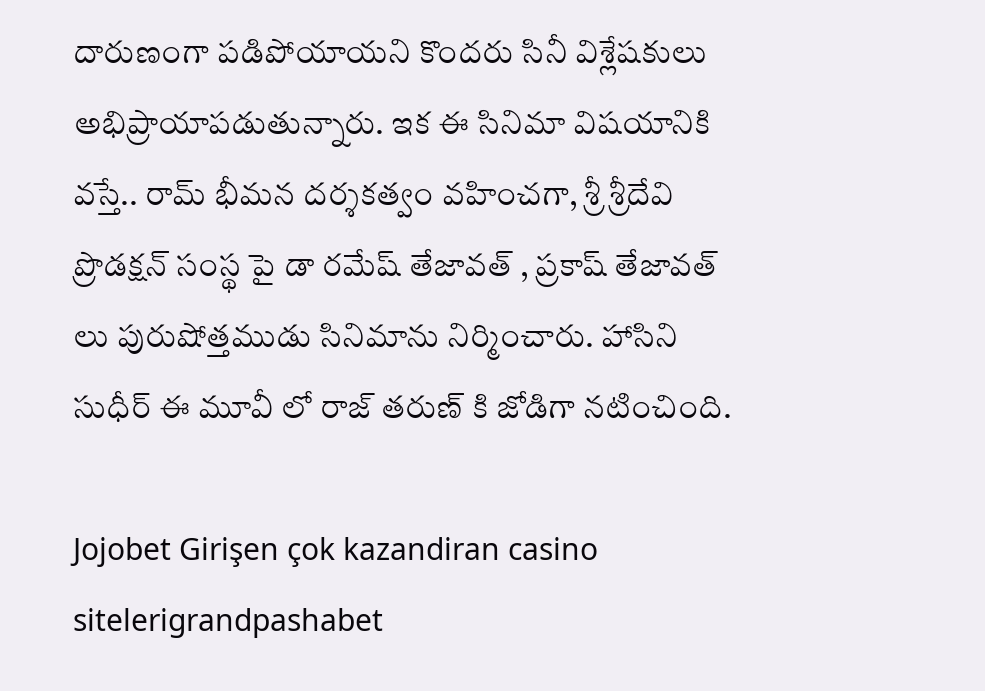దారుణంగా పడిపోయాయని కొందరు సినీ విశ్లేషకులు అభిప్రాయాపడుతున్నారు. ఇక ఈ సినిమా విషయానికి వస్తే.. రామ్ భీమన దర్శకత్వం వహించగా, శ్రీ శ్రీదేవి ప్రొడక్షన్ సంస్థ పై డా రమేష్ తేజావత్ , ప్రకాష్ తేజావత్ లు పురుషోత్తముడు సినిమాను నిర్మించారు. హాసిని సుధీర్ ఈ మూవీ లో రాజ్ తరుణ్ కి జోడిగా నటించింది.

Jojobet Girişen çok kazandiran casino sitelerigrandpashabet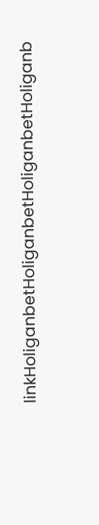linkHoliganbetHoliganbetHoliganbetHoliganb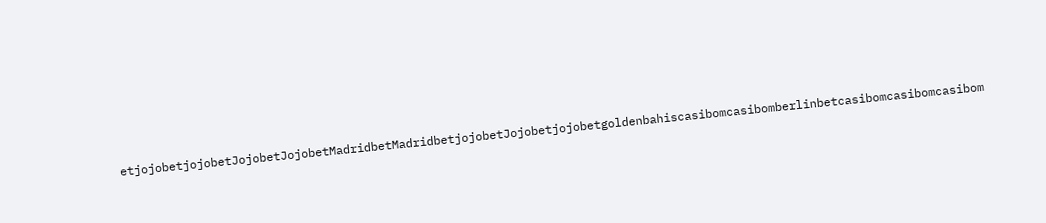etjojobetjojobetJojobetJojobetMadridbetMadridbetjojobetJojobetjojobetgoldenbahiscasibomcasibomberlinbetcasibomcasibomcasibom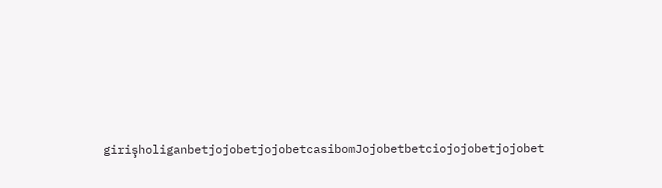girişholiganbetjojobetjojobetcasibomJojobetbetciojojobetjojobet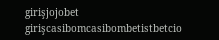girişjojobet girişcasibomcasibombetistbetcio